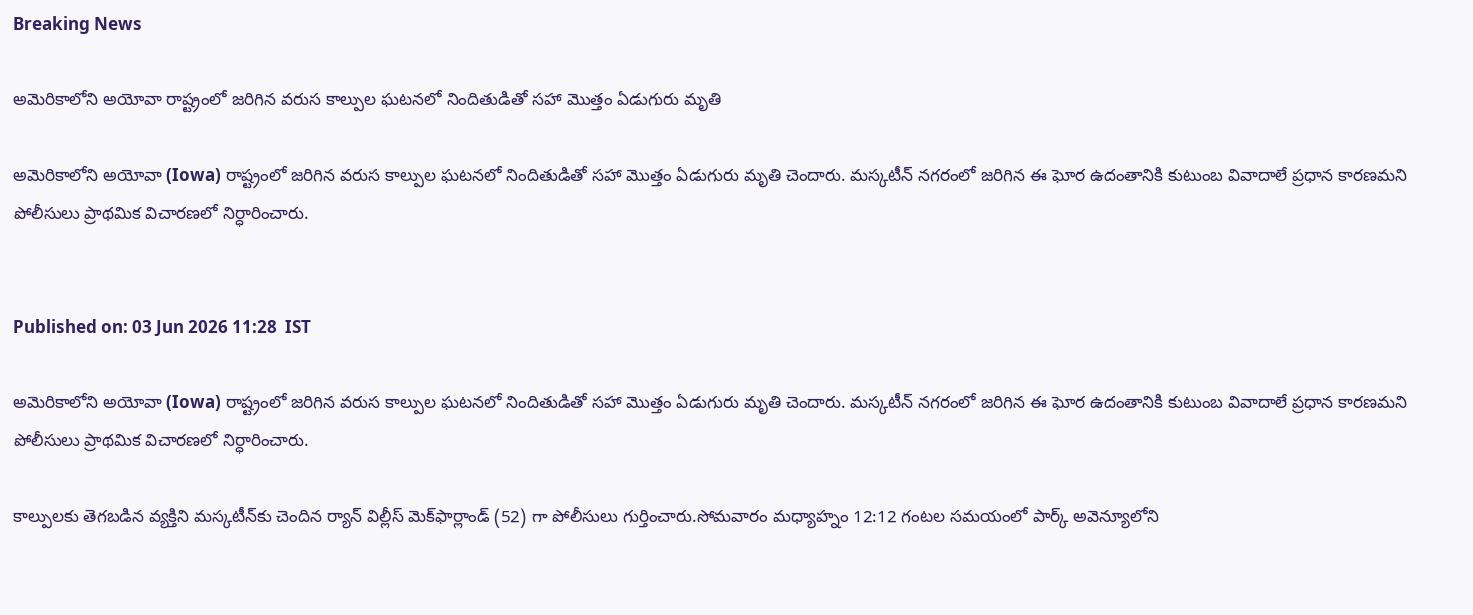Breaking News

అమెరికాలోని అయోవా రాష్ట్రంలో జరిగిన వరుస కాల్పుల ఘటనలో నిందితుడితో సహా మొత్తం ఏడుగురు మృతి

అమెరికాలోని అయోవా (Iowa) రాష్ట్రంలో జరిగిన వరుస కాల్పుల ఘటనలో నిందితుడితో సహా మొత్తం ఏడుగురు మృతి చెందారు. మస్కటీన్ నగరంలో జరిగిన ఈ ఘోర ఉదంతానికి కుటుంబ వివాదాలే ప్రధాన కారణమని పోలీసులు ప్రాథమిక విచారణలో నిర్ధారించారు.


Published on: 03 Jun 2026 11:28  IST

అమెరికాలోని అయోవా (Iowa) రాష్ట్రంలో జరిగిన వరుస కాల్పుల ఘటనలో నిందితుడితో సహా మొత్తం ఏడుగురు మృతి చెందారు. మస్కటీన్ నగరంలో జరిగిన ఈ ఘోర ఉదంతానికి కుటుంబ వివాదాలే ప్రధాన కారణమని పోలీసులు ప్రాథమిక విచారణలో నిర్ధారించారు.

కాల్పులకు తెగబడిన వ్యక్తిని మస్కటీన్‌కు చెందిన ర్యాన్ విల్లీస్ మెక్‌ఫార్లాండ్ (52) గా పోలీసులు గుర్తించారు.సోమవారం మధ్యాహ్నం 12:12 గంటల సమయంలో పార్క్ అవెన్యూలోని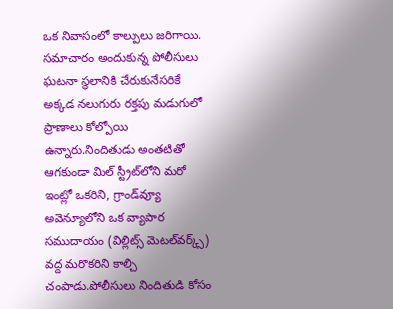ఒక నివాసంలో కాల్పులు జరిగాయి. సమాచారం అందుకున్న పోలీసులు ఘటనా స్థలానికి చేరుకునేసరికే అక్కడ నలుగురు రక్తపు మడుగులో ప్రాణాలు కోల్పోయి ఉన్నారు.నిందితుడు అంతటితో ఆగకుండా మిల్ స్ట్రీట్‌లోని మరో ఇంట్లో ఒకరిని, గ్రాండ్‌వ్యూ అవెన్యూలోని ఒక వ్యాపార సముదాయం (విల్లిట్స్ మెటల్‌వర్క్స్) వద్ద మరొకరిని కాల్చి చంపాడు.పోలీసులు నిందితుడి కోసం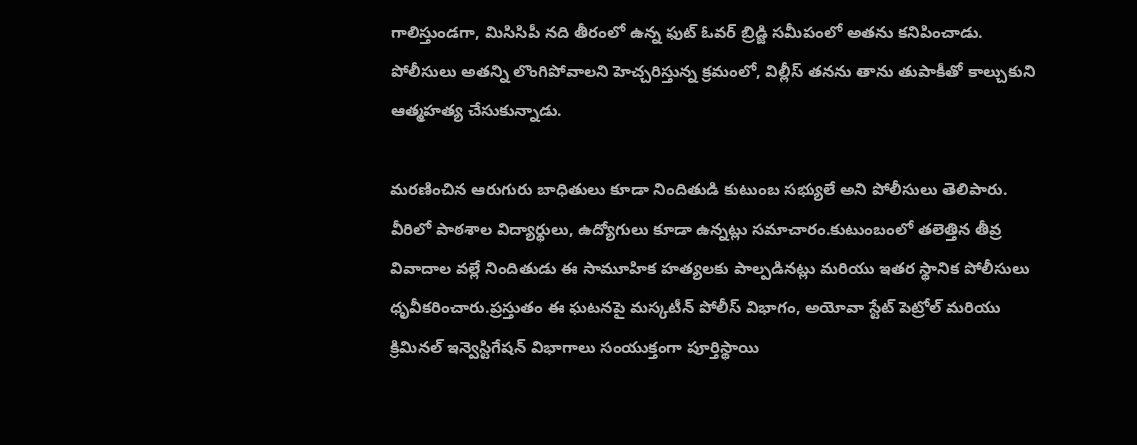గాలిస్తుండగా, మిసిసిపీ నది తీరంలో ఉన్న ఫుట్ ఓవర్ బ్రిడ్జి సమీపంలో అతను కనిపించాడు. పోలీసులు అతన్ని లొంగిపోవాలని హెచ్చరిస్తున్న క్రమంలో, విల్లీస్ తనను తాను తుపాకీతో కాల్చుకుని ఆత్మహత్య చేసుకున్నాడు.

మరణించిన ఆరుగురు బాధితులు కూడా నిందితుడి కుటుంబ సభ్యులే అని పోలీసులు తెలిపారు. వీరిలో పాఠశాల విద్యార్థులు, ఉద్యోగులు కూడా ఉన్నట్లు సమాచారం.కుటుంబంలో తలెత్తిన తీవ్ర వివాదాల వల్లే నిందితుడు ఈ సామూహిక హత్యలకు పాల్పడినట్లు మరియు ఇతర స్థానిక పోలీసులు ధృవీకరించారు.ప్రస్తుతం ఈ ఘటనపై మస్కటీన్ పోలీస్ విభాగం, అయోవా స్టేట్ పెట్రోల్ మరియు క్రిమినల్ ఇన్వెస్టిగేషన్ విభాగాలు సంయుక్తంగా పూర్తిస్థాయి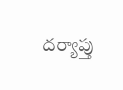దర్యాప్తు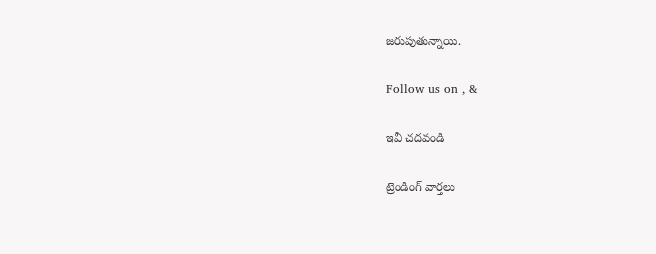జరుపుతున్నాయి.

Follow us on , &

ఇవీ చదవండి

ట్రెండింగ్ వార్తలు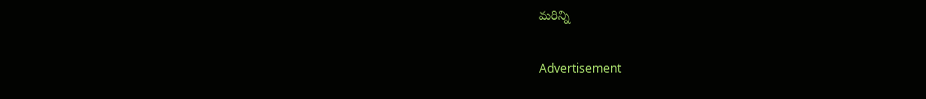మరిన్ని

Advertisement